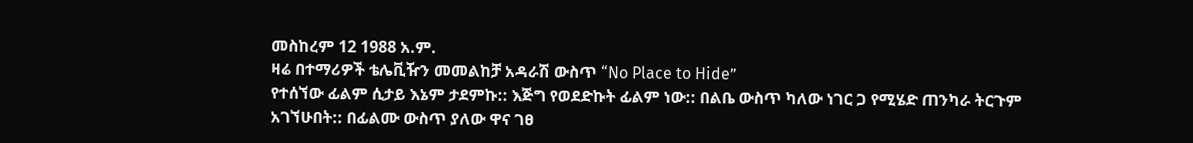መስከረም 12 1988 አ.ም.
ዛሬ በተማሪዎች ቴሌቪዥን መመልከቻ አዳራሽ ውስጥ “No Place to Hide”
የተሰኘው ፊልም ሲታይ እኔም ታደምኩ:: እጅግ የወደድኩት ፊልም ነው:: በልቤ ውስጥ ካለው ነገር ጋ የሚሄድ ጠንካራ ትርጉም
አገኘሁበት:: በፊልሙ ውስጥ ያለው ዋና ገፀ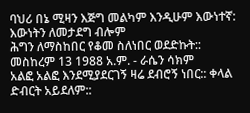ባህሪ በኔ ሚዛን እጅግ መልካም እንዲሁም እውነተኛ: እውነትን ለመታደግ ብሎም
ሕግን ለማስከበር የቆመ ስለነበር ወደድኩት::
መስከረም 13 1988 አ.ም. - ራሴን ሳክም
አልፎ አልፎ እንደሚያደርገኝ ዛሬ ደብሮኝ ነበር:: ቀላል ድብርት አይደለም::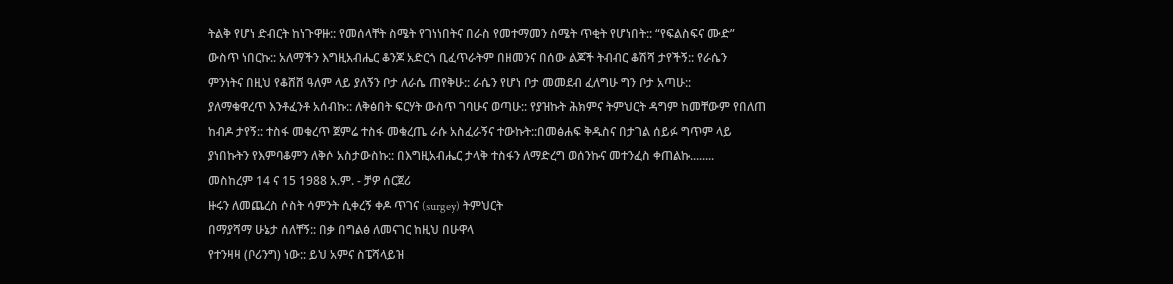ትልቅ የሆነ ድብርት ከነጉዋዙ:: የመሰላቸት ስሜት የገነነበትና በራስ የመተማመን ስሜት ጥቂት የሆነበት:: “የፍልስፍና ሙድ”
ውስጥ ነበርኩ:: አለማችን እግዚአብሔር ቆንጆ አድርጎ ቢፈጥራትም በዘመንና በሰው ልጆች ትብብር ቆሽሻ ታየችኝ:: የራሴን
ምንነትና በዚህ የቆሸሸ ዓለም ላይ ያለኝን ቦታ ለራሴ ጠየቅሁ:: ራሴን የሆነ ቦታ መመደብ ፈለግሁ ግን ቦታ አጣሁ::
ያለማቁዋረጥ እንቶፈንቶ አሰብኩ:: ለቅፅበት ፍርሃት ውስጥ ገባሁና ወጣሁ:: የያዝኩት ሕክምና ትምህርት ዳግም ከመቸውም የበለጠ
ከብዶ ታየኝ:: ተስፋ መቁረጥ ጀምሬ ተስፋ መቁረጤ ራሱ አስፈራኝና ተውኩት::በመፅሐፍ ቅዱስና በታገል ሰይፉ ግጥም ላይ
ያነበኩትን የእምባቆምን ለቅሶ አስታውስኩ:: በእግዚአብሔር ታላቅ ተስፋን ለማድረግ ወሰንኩና መተንፈስ ቀጠልኩ........
መስከረም 14 ና 15 1988 አ.ም. - ቻዎ ሰርጀሪ
ዙሩን ለመጨረስ ሶስት ሳምንት ሲቀረኝ ቀዶ ጥገና (surgey) ትምህርት
በማያሻማ ሁኔታ ሰለቸኝ:: በቃ በግልፅ ለመናገር ከዚህ በሁዋላ
የተንዛዛ (ቦሪንግ) ነው:: ይህ አምና ስፔሻላይዝ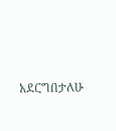አደርግበታለሁ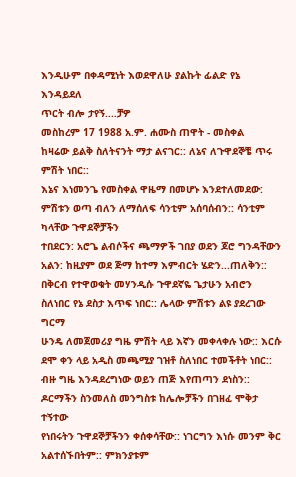እንዲሁም በቀዳሚነት እወደዋለሁ ያልኩት ፊልድ የኔ እንዳይደለ
ጥርት ብሎ ታየኝ....ቻዎ
መስከረም 17 1988 አ.ም. ሐሙስ ጠዋት - መስቀል
ከዛሬው ይልቅ ስለትናንት ማታ ልናገር:: ለኔና ለጉዋደኞቼ ጥሩ ምሽት ነበር::
እኔና እነመንጌ የመስቀል ዋዜማ በመሆኑ እንደተለመደው: ምሽቱን ወጣ ብለን ለማሰለፍ ሳንቲም አሰባሰብን:: ሳንቲም ካላቸው ጉዋደኞቻችን
ተበደርን: አሮጌ ልብሶችና ጫማዎች ገበያ ወደን ጆሮ ግንዳቸውን አልን: ከዚያም ወደ ጅማ ከተማ እምብርት ሄድን...ጠለቅን::
በቅርብ የተዋወቁት መሃንዲሱ ጉዋደኛዬ ጌታሁን አብሮን ስለነበር የኔ ደስታ እጥፍ ነበር:: ሌላው ምሽቱን ልዩ ያደረገው ግርማ
ሁንዴ ለመጀመሪያ ግዜ ምሽት ላይ እኛን መቀላቀሉ ነው:: እርሱ ደሞ ቀን ላይ አዲስ መጫሚያ ገዝቶ ስለነበር ተመችቶት ነበር::
ብዙ ግዜ እንዳደረግነው ወይን ጠጅ እየጠጣን ደነስን:: ዶርማችን ስንመለስ መንግስቱ ከሌሎቻችን በገዘፈ ሞቅታ ተኝተው
የነበሩትን ጉዋደኞቻችንን ቀሰቀሳቸው:: ነገርግን እነሱ መንም ቅር አልተሰኙበትም:: ምክንያቱም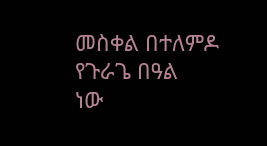መስቀል በተለምዶ የጉራጌ በዓል
ነው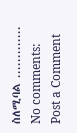ስለሚባል .............
No comments:
Post a Comment